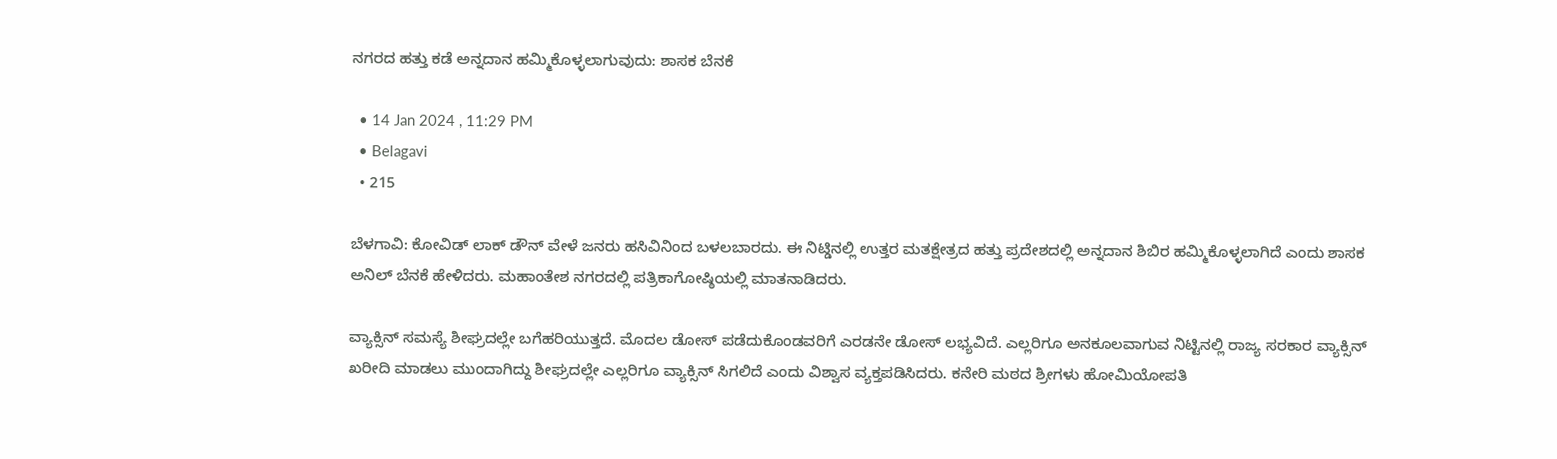ನಗರದ ಹತ್ತು ಕಡೆ ಅನ್ನದಾನ ಹಮ್ಮಿಕೊಳ್ಳಲಾಗುವುದು: ಶಾಸಕ ಬೆನಕೆ

  • 14 Jan 2024 , 11:29 PM
  • Belagavi
  • 215

ಬೆಳಗಾವಿ: ಕೋವಿಡ್ ಲಾಕ್ ಡೌನ್ ವೇಳೆ ಜನರು ಹಸಿವಿನಿಂದ ಬಳಲಬಾರದು. ಈ ನಿಟ್ಡಿನಲ್ಲಿ ಉತ್ತರ ಮತಕ್ಷೇತ್ರದ ಹತ್ತು ಪ್ರದೇಶದಲ್ಲಿ ಅನ್ನದಾನ ಶಿಬಿರ ಹಮ್ಮಿಕೊಳ್ಳಲಾಗಿದೆ ಎಂದು ಶಾಸಕ ಅನಿಲ್ ಬೆನಕೆ ಹೇಳಿದರು. ಮಹಾಂತೇಶ ನಗರದಲ್ಲಿ ಪತ್ರಿಕಾಗೋಷ್ಠಿಯಲ್ಲಿ ಮಾತನಾಡಿದರು.

ವ್ಯಾಕ್ಸಿನ್ ಸಮಸ್ಯೆ ಶೀಘ್ರದಲ್ಲೇ ಬಗೆಹರಿಯುತ್ತದೆ. ಮೊದಲ ಡೋಸ್ ಪಡೆದುಕೊಂಡವರಿಗೆ ಎರಡನೇ ಡೋಸ್ ಲಭ್ಯವಿದೆ. ಎಲ್ಲರಿಗೂ ಅನಕೂಲವಾಗುವ ನಿಟ್ಟಿನಲ್ಲಿ ರಾಜ್ಯ ಸರಕಾರ ವ್ಯಾಕ್ಸಿನ್ ಖರೀದಿ ಮಾಡಲು ಮುಂದಾಗಿದ್ದು ಶೀಘ್ರದಲ್ಲೇ ಎಲ್ಲರಿಗೂ ವ್ಯಾಕ್ಸಿನ್ ಸಿಗಲಿದೆ ಎಂದು ವಿಶ್ವಾಸ ವ್ಯಕ್ತಪಡಿಸಿದರು. ಕನೇರಿ ಮಠದ ಶ್ರೀಗಳು ಹೋಮಿಯೋಪತಿ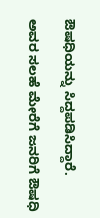ಔಷಧಿಯನ್ನು ಸಿದ್ದಪಡಿಸಿದ್ದಾರೆ.

ಅವರ ಸಲಹೆ ಮೇರೆಗೆ ಜನರಿಗೆ ಔಷಧಿ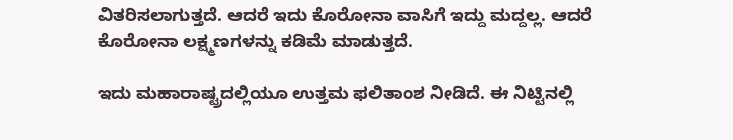ವಿತರಿಸಲಾಗುತ್ತದೆ. ಆದರೆ ಇದು ಕೊರೋನಾ ವಾಸಿಗೆ ಇದ್ದು ಮದ್ದಲ್ಲ. ಆದರೆ ಕೊರೋನಾ ಲಕ್ಷ್ಮಣಗಳನ್ನು ಕಡಿಮೆ ಮಾಡುತ್ತದೆ.

ಇದು ಮಹಾರಾಷ್ಟ್ರದಲ್ಲಿಯೂ ಉತ್ತಮ ಫಲಿತಾಂಶ ನೀಡಿದೆ. ಈ ನಿಟ್ಟಿನಲ್ಲಿ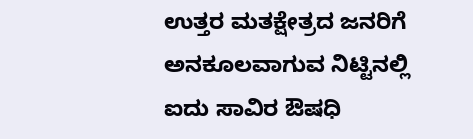ಉತ್ತರ ಮತಕ್ಷೇತ್ರದ ಜನರಿಗೆ ಅನಕೂಲವಾಗುವ ನಿಟ್ಟಿನಲ್ಲಿ ಐದು ಸಾವಿರ ಔಷಧಿ‌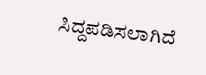ಸಿದ್ದಪಡಿಸಲಾಗಿದೆ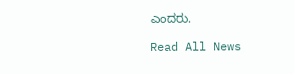ಎಂದರು.

Read All News